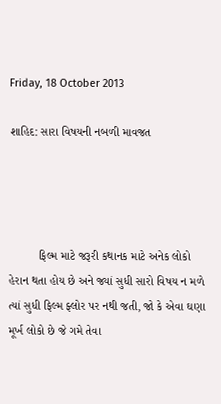Friday, 18 October 2013

શાહિદ: સારા વિષયની નબળી માવજત




         ફિલ્મ માટે જરૂરી કથાનક માટે અનેક લોકો હેરાન થતા હોય છે અને જ્યાં સુધી સારો વિષય ન મળે ત્યાં સુધી ફિલ્મ ફ્લોર પર નથી જતી, જો કે એવા ઘણા મૂર્ખ લોકો છે જે ગમે તેવા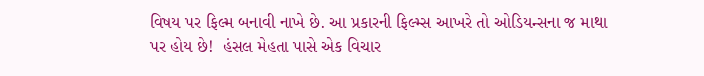વિષય પર ફિલ્મ બનાવી નાખે છે. આ પ્રકારની ફિલ્મ્સ આખરે તો ઓડિયન્સના જ માથા પર હોય છે!  હંસલ મેહતા પાસે એક વિચાર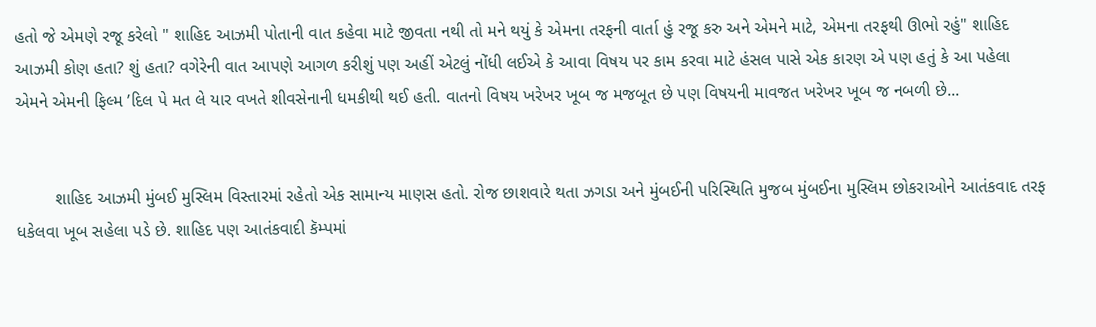હતો જે એમણે રજૂ કરેલો " શાહિદ આઝમી પોતાની વાત કહેવા માટે જીવતા નથી તો મને થયું કે એમના તરફની વાર્તા હું રજૂ કરુ અને એમને માટે, એમના તરફથી ઊભો રહું" શાહિદ આઝમી કોણ હતા? શું હતા? વગેરેની વાત આપણે આગળ કરીશું પણ અહીં એટલું નોંધી લઈએ કે આવા વિષય પર કામ કરવા માટે હંસલ પાસે એક કારણ એ પણ હતું કે આ પહેલા એમને એમની ફિલ્મ ’દિલ પે મત લે યાર વખતે શીવસેનાની ધમકીથી થઈ હતી. વાતનો વિષય ખરેખર ખૂબ જ મજબૂત છે પણ વિષયની માવજત ખરેખર ખૂબ જ નબળી છે...


        શાહિદ આઝમી મુંબઈ મુસ્લિમ વિસ્તારમાં રહેતો એક સામાન્ય માણસ હતો. રોજ છાશવારે થતા ઝગડા અને મુંબઈની પરિસ્થિતિ મુજબ મુંબઈના મુસ્લિમ છોકરાઓને આતંકવાદ તરફ ધકેલવા ખૂબ સહેલા પડે છે. શાહિદ પણ આતંકવાદી કૅમ્પમાં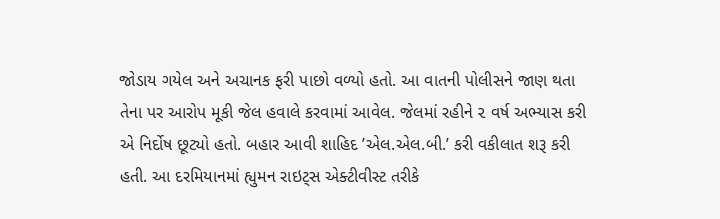જોડાય ગયેલ અને અચાનક ફરી પાછો વળ્યો હતો. આ વાતની પોલીસને જાણ થતા તેના પર આરોપ મૂકી જેલ હવાલે કરવામાં આવેલ. જેલમાં રહીને ૨ વર્ષ અભ્યાસ કરી એ નિર્દોષ છૂટ્યો હતો. બહાર આવી શાહિદ ’એલ.એલ.બી.’ કરી વકીલાત શરૂ કરી હતી. આ દરમિયાનમાં હ્યુમન રાઇટ્સ એક્ટીવીસ્ટ તરીકે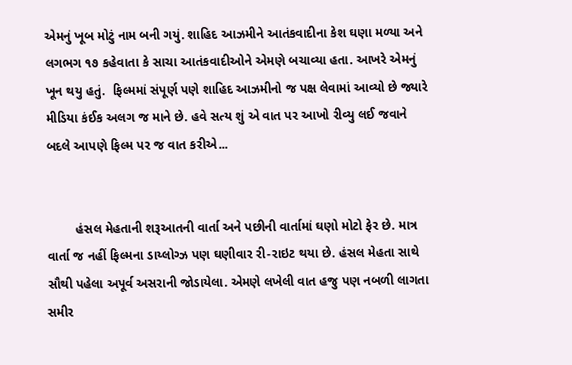એમનું ખૂબ મોટું નામ બની ગયું. શાહિદ આઝમીને આતંકવાદીના કેશ ઘણા મળ્યા અને લગભગ ૧૭ કહેવાતા કે સાચા આતંકવાદીઓને એમણે બચાવ્યા હતા. આખરે એમનું ખૂન થયુ હતું.  ફિલ્મમાં સંપૂર્ણ પણે શાહિદ આઝમીનો જ પક્ષ લેવામાં આવ્યો છે જ્યારે મીડિયા કંઈક અલગ જ માને છે. હવે સત્ય શું એ વાત પર આખો રીવ્યુ લઈ જવાને બદલે આપણે ફિલ્મ પર જ વાત કરીએ...


        હંસલ મેહતાની શરૂઆતની વાર્તા અને પછીની વાર્તામાં ઘણો મોટો ફેર છે. માત્ર વાર્તા જ નહીં ફિલ્મના ડાય્લોગ્ઝ પણ ઘણીવાર રી-રાઇટ થયા છે. હંસલ મેહતા સાથે સૌથી પહેલા અપૂર્વ અસરાની જોડાયેલા. એમણે લખેલી વાત હજુ પણ નબળી લાગતા સમીર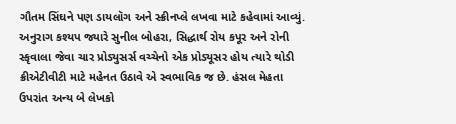ગૌતમ સિંઘને પણ ડાયલૉગ અને સ્ક્રીનપ્લે લખવા માટે કહેવામાં આવ્યું. અનુરાગ કશ્યપ જ્યારે સુનીલ બોહરા, સિદ્ધાર્થ રોય કપૂર અને રોની સ્કૃવાલા જેવા ચાર પ્રોડ્યુસર્સ વચ્ચેનો એક પ્રોડ્યૂસર હોય ત્યારે થોડી ક્રીએટીવીટી માટે મહેનત ઉઠાવે એ સ્વભાવિક જ છે. હંસલ મેહતા ઉપરાંત અન્ય બે લેખકો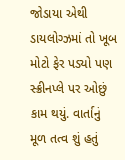જોડાયા એથી ડાયલોગ્ઝમાં તો ખૂબ મોટો ફેર પડ્યો પણ સ્ક્રીનપ્લે પર ઓછું કામ થયું. વાર્તાનું મૂળ તત્વ શું હતું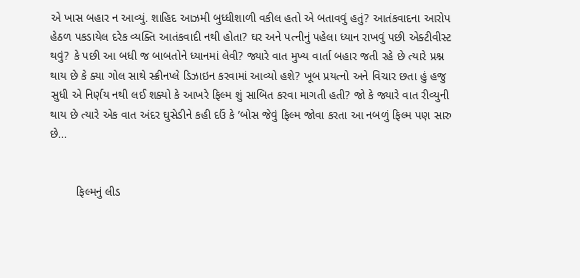એ ખાસ બહાર ન આવ્યું. શાહિદ આઝમી બુધ્ધીશાળી વકીલ હતો એ બતાવવું હતું? આતંકવાદના આરોપ હેઠળ પકડાયેલ દરેક વ્યક્તિ આતંકવાદી નથી હોતા? ઘર અને પત્નીનું પહેલા ધ્યાન રાખવું પછી એક્ટીવીસ્ટ થવું? કે પછી આ બધી જ બાબતોને ધ્યાનમાં લેવી? જ્યારે વાત મુખ્ય વાર્તા બહાર જતી રહે છે ત્યારે પ્રશ્ન થાય છે કે ક્યા ગોલ સાથે સ્ક્રીનપ્લે ડિઝાઇન કરવામાં આવ્યો હશે? ખૂબ પ્રયત્નો અને વિચાર છતા હું હજુ સુધી એ નિર્ણય નથી લઈ શક્યો કે આખરે ફિલ્મ શું સાબિત કરવા માગતી હતી? જો કે જ્યારે વાત રીવ્યુની થાય છે ત્યારે એક વાત અંદર ઘુસેડીને કહી દઉં કે ’બોસ જેવું ફિલ્મ જોવા કરતા આ નબળું ફિલ્મ પણ સારુ છે...


        ફિલ્મનું લીડ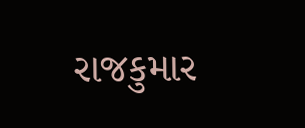રાજકુમાર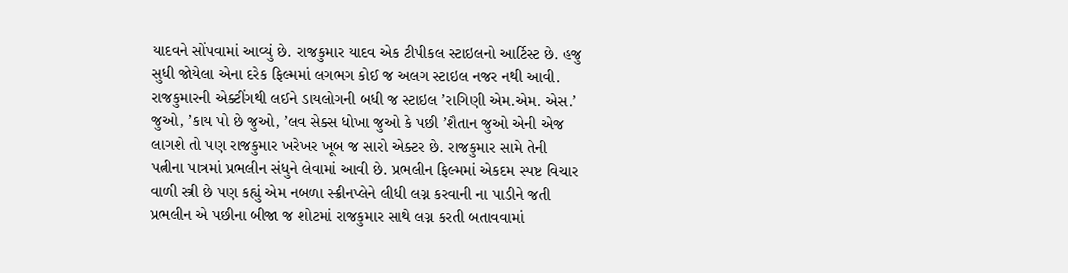યાદવને સોંપવામાં આવ્યું છે. રાજકુમાર યાદવ એક ટીપીકલ સ્ટાઇલનો આર્ટિસ્ટ છે. હજુ સુધી જોયેલા એના દરેક ફિલ્મમાં લગભગ કોઈ જ અલગ સ્ટાઇલ નજર નથી આવી. રાજકુમારની એક્ટીંગથી લઈને ડાયલોગની બધી જ સ્ટાઇલ ’રાગિણી એમ.એમ. એસ.’ જુઓ, ’કાય પો છે જુઓ, ’લવ સેક્સ ધોખા જુઓ કે પછી ’શૈતાન જુઓ એની એજ લાગશે તો પણ રાજકુમાર ખરેખર ખૂબ જ સારો એક્ટર છે. રાજકુમાર સામે તેની પત્નીના પાત્રમાં પ્રભલીન સંધુને લેવામાં આવી છે. પ્રભલીન ફિલ્મમાં એકદમ સ્પષ્ટ વિચાર વાળી સ્ત્રી છે પણ કહ્યું એમ નબળા સ્ક્રીનપ્લેને લીધી લગ્ન કરવાની ના પાડીને જતી પ્રભલીન એ પછીના બીજા જ શોટમાં રાજકુમાર સાથે લગ્ન કરતી બતાવવામાં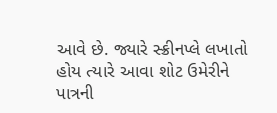આવે છે. જ્યારે સ્ક્રીનપ્લે લખાતો હોય ત્યારે આવા શોટ ઉમેરીને પાત્રની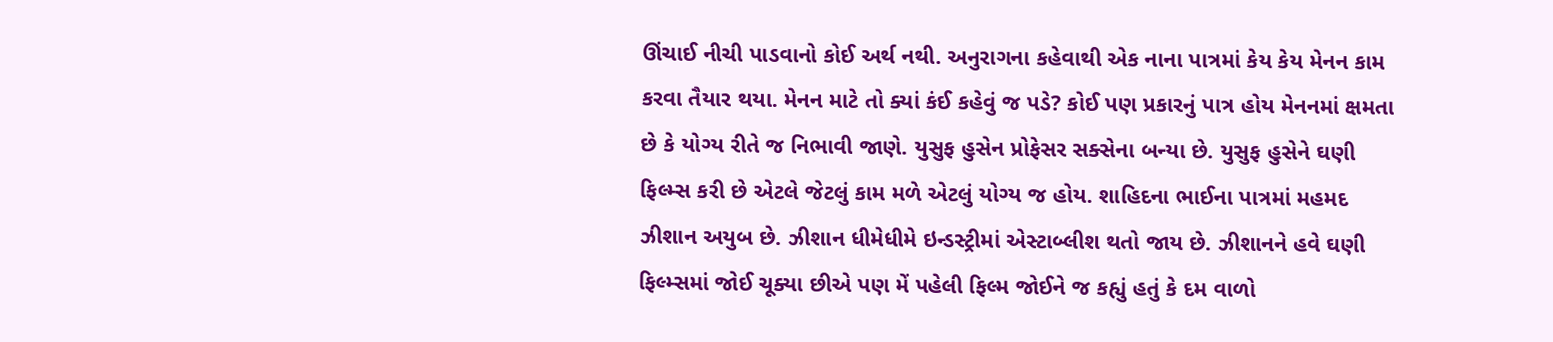ઊંચાઈ નીચી પાડવાનો કોઈ અર્થ નથી. અનુરાગના કહેવાથી એક નાના પાત્રમાં કેય કેય મેનન કામ કરવા તૈયાર થયા. મેનન માટે તો ક્યાં કંઈ કહેવું જ પડે? કોઈ પણ પ્રકારનું પાત્ર હોય મેનનમાં ક્ષમતા છે કે યોગ્ય રીતે જ નિભાવી જાણે. યુસુફ હુસેન પ્રોફેસર સક્સેના બન્યા છે. યુસુફ હુસેને ઘણી ફિલ્મ્સ કરી છે એટલે જેટલું કામ મળે એટલું યોગ્ય જ હોય. શાહિદના ભાઈના પાત્રમાં મહમદ ઝીશાન અયુબ છે. ઝીશાન ધીમેધીમે ઇન્ડસ્ટ્રીમાં એસ્ટાબ્લીશ થતો જાય છે. ઝીશાનને હવે ઘણી ફિલ્મ્સમાં જોઈ ચૂક્યા છીએ પણ મેં પહેલી ફિલ્મ જોઈને જ કહ્યું હતું કે દમ વાળો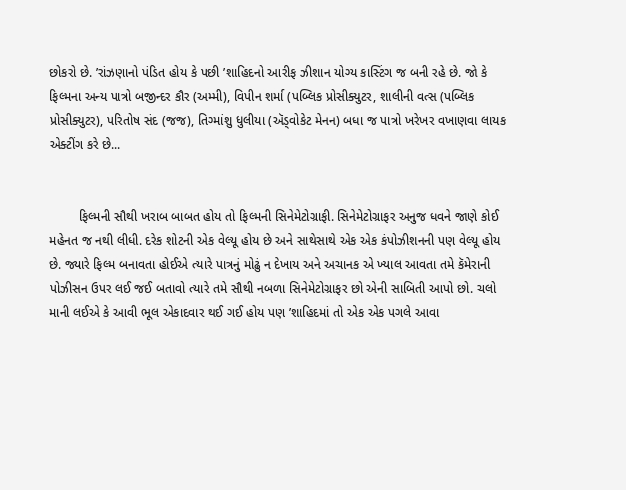છોકરો છે. ’રાંઝણાનો પંડિત હોય કે પછી ’શાહિદનો આરીફ ઝીશાન યોગ્ય કાસ્ટિંગ જ બની રહે છે. જો કે ફિલ્મના અન્ય પાત્રો બજીન્દર કૌર (અમ્મી), વિપીન શર્મા (પબ્લિક પ્રોસીક્યુટર, શાલીની વત્સ (પબ્લિક પ્રોસીક્યુટર), પરિતોષ સંદ (જજ), તિગ્માંશુ ધુલીયા (ઍડ્વોકેટ મેનન) બધા જ પાત્રો ખરેખર વખાણવા લાયક એક્ટીંગ કરે છે...


        ફિલ્મની સૌથી ખરાબ બાબત હોય તો ફિલ્મની સિનેમેટોગ્રાફી. સિનેમેટોગ્રાફર અનુજ ધવને જાણે કોઈ મહેનત જ નથી લીધી. દરેક શોટની એક વેલ્યૂ હોય છે અને સાથેસાથે એક એક કંપોઝીશનની પણ વેલ્યૂ હોય છે. જ્યારે ફિલ્મ બનાવતા હોઈએ ત્યારે પાત્રનું મોઢું ન દેખાય અને અચાનક એ ખ્યાલ આવતા તમે કૅમેરાની પોઝીસન ઉપર લઈ જઈ બતાવો ત્યારે તમે સૌથી નબળા સિનેમેટોગ્રાફર છો એની સાબિતી આપો છો. ચલો માની લઈએ કે આવી ભૂલ એકાદવાર થઈ ગઈ હોય પણ ’શાહિદમાં તો એક એક પગલે આવા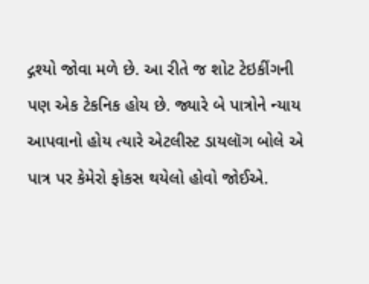દ્ગશ્યો જોવા મળે છે. આ રીતે જ શોટ ટેઇકીંગની પણ એક ટેકનિક હોય છે. જ્યારે બે પાત્રોને ન્યાય આપવાનો હોય ત્યારે એટલીસ્ટ ડાયલૉગ બોલે એ પાત્ર પર કેમેરો ફોકસ થયેલો હોવો જોઈએ.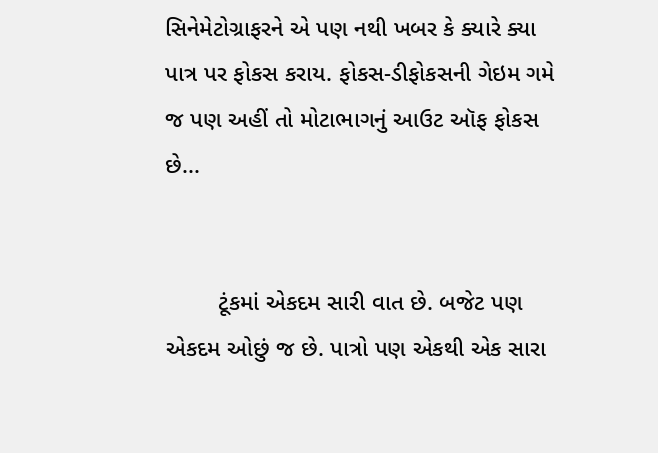સિનેમેટોગ્રાફરને એ પણ નથી ખબર કે ક્યારે ક્યા પાત્ર પર ફોકસ કરાય. ફોકસ-ડીફોકસની ગેઇમ ગમે જ પણ અહીં તો મોટાભાગનું આઉટ ઑફ ફોકસ છે...


        ટૂંકમાં એકદમ સારી વાત છે. બજેટ પણ એકદમ ઓછું જ છે. પાત્રો પણ એકથી એક સારા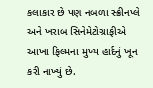કલાકાર છે પણ નબળા સ્ક્રીનપ્લે અને ખરાબ સિનેમેટોગ્રાફીએ આખા ફિલ્મના મુખ્ય હાર્દનું ખૂન કરી નાખ્યું છે.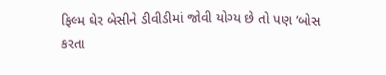ફિલ્મ ઘેર બેસીને ડીવીડીમાં જોવી યોગ્ય છે તો પણ ’બોસ કરતા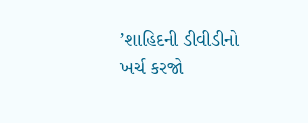’શાહિદની ડીવીડીનો ખર્ચ કરજો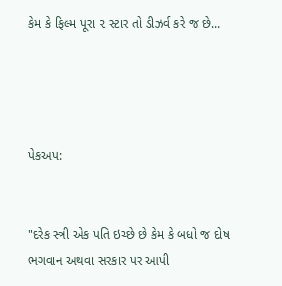કેમ કે ફિલ્મ પૂરા ૨ સ્ટાર તો ડીઝર્વ કરે જ છે...




પેકઅપ:


"દરેક સ્ત્રી એક પતિ ઇચ્છે છે કેમ કે બધો જ દોષ ભગવાન અથવા સરકાર પર આપી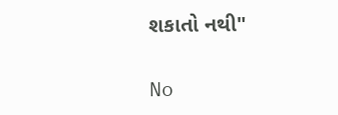શકાતો નથી"

No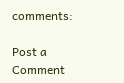comments:

Post a Comment